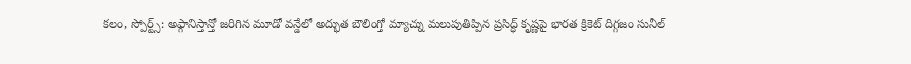కలం, స్పోర్ట్స్: అఫ్గానిస్తాన్తో జరిగిన మూడో వన్డేలో అద్భుత బౌలింగ్తో మ్యాచ్ను మలుపుతిప్పిన ప్రసిద్ధ్ కృష్ణపై భారత క్రికెట్ దిగ్గజం సునీల్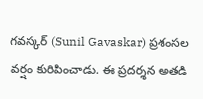గవస్కర్ (Sunil Gavaskar) ప్రశంసల వర్షం కురిపించాడు. ఈ ప్రదర్శన అతడి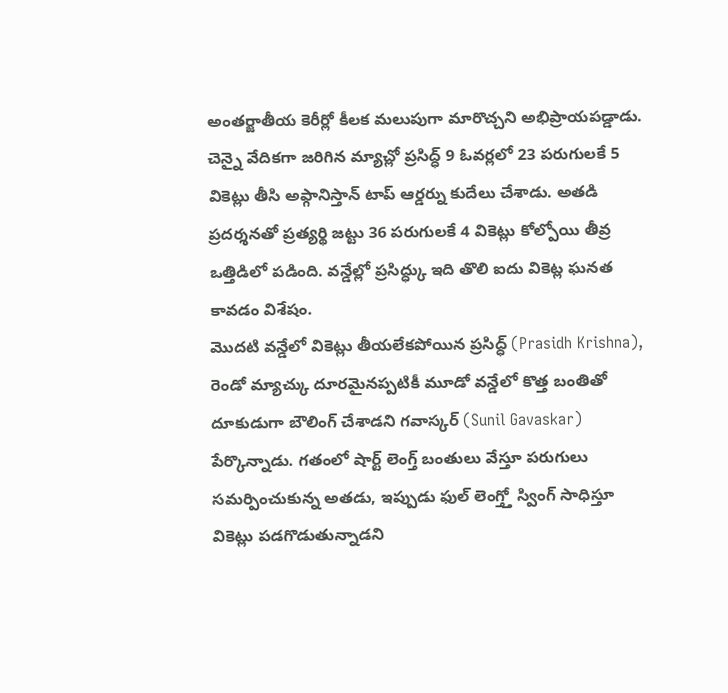అంతర్జాతీయ కెరీర్లో కీలక మలుపుగా మారొచ్చని అభిప్రాయపడ్డాడు. చెన్నై వేదికగా జరిగిన మ్యాచ్లో ప్రసిద్ధ్ 9 ఓవర్లలో 23 పరుగులకే 5 వికెట్లు తీసి అఫ్గానిస్తాన్ టాప్ ఆర్డర్ను కుదేలు చేశాడు. అతడి ప్రదర్శనతో ప్రత్యర్థి జట్టు 36 పరుగులకే 4 వికెట్లు కోల్పోయి తీవ్ర ఒత్తిడిలో పడింది. వన్డేల్లో ప్రసిద్ధ్కు ఇది తొలి ఐదు వికెట్ల ఘనత కావడం విశేషం.
మొదటి వన్డేలో వికెట్లు తీయలేకపోయిన ప్రసిద్ధ్ (Prasidh Krishna), రెండో మ్యాచ్కు దూరమైనప్పటికీ మూడో వన్డేలో కొత్త బంతితో దూకుడుగా బౌలింగ్ చేశాడని గవాస్కర్ (Sunil Gavaskar) పేర్కొన్నాడు. గతంలో షార్ట్ లెంగ్త్ బంతులు వేస్తూ పరుగులు సమర్పించుకున్న అతడు, ఇప్పుడు ఫుల్ లెంగ్త్తో స్వింగ్ సాధిస్తూ వికెట్లు పడగొడుతున్నాడని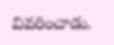వివరించాడు.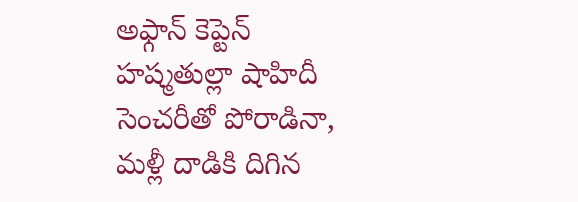అఫ్గాన్ కెప్టెన్ హష్మతుల్లా షాహిదీ సెంచరీతో పోరాడినా, మళ్లీ దాడికి దిగిన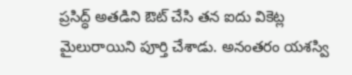ప్రసిద్ధ్ అతడిని ఔట్ చేసి తన ఐదు వికెట్ల మైలురాయిని పూర్తి చేశాడు. అనంతరం యశస్వి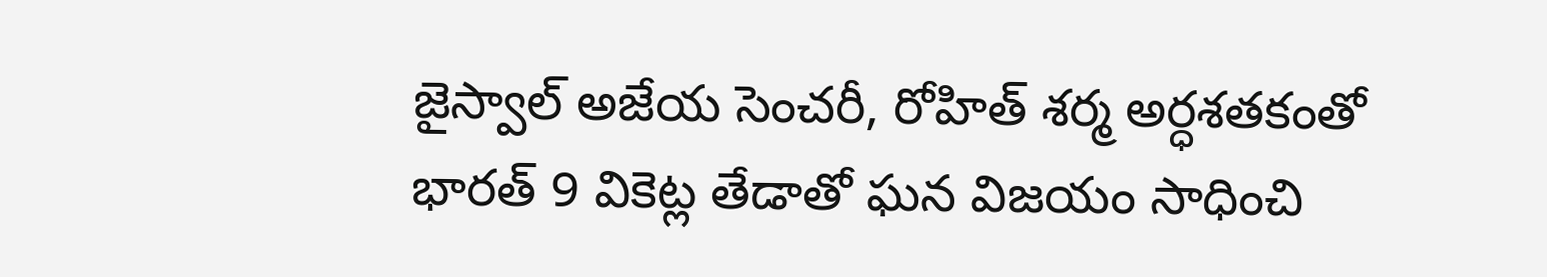జైస్వాల్ అజేయ సెంచరీ, రోహిత్ శర్మ అర్ధశతకంతో భారత్ 9 వికెట్ల తేడాతో ఘన విజయం సాధించి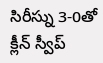సిరీస్ను 3-0తో క్లీన్ స్వీప్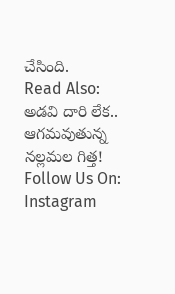చేసింది.
Read Also: అడవి దారి లేక.. ఆగమవుతున్న నల్లమల గిత్త!
Follow Us On: Instagram